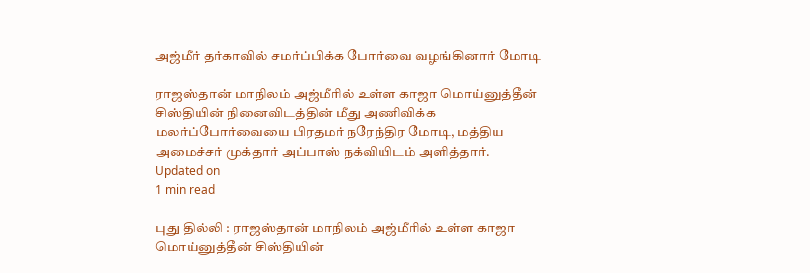அஜ்மீர் தர்காவில் சமர்ப்பிக்க போர்வை வழங்கினார் மோடி

ராஜஸ்தான் மாநிலம் அஜ்மீரில் உள்ள காஜா மொய்னுத்தீன் சிஸ்தியின் நினைவிடத்தின் மீது அணிவிக்க மலர்ப்போர்வையை பிரதமர் நரேந்திர மோடி, மத்திய அமைச்சர் முக்தார் அப்பாஸ் நக்வியிடம் அளித்தார்.
Updated on
1 min read

புது தில்லி : ராஜஸ்தான் மாநிலம் அஜ்மீரில் உள்ள காஜா மொய்னுத்தீன் சிஸ்தியின்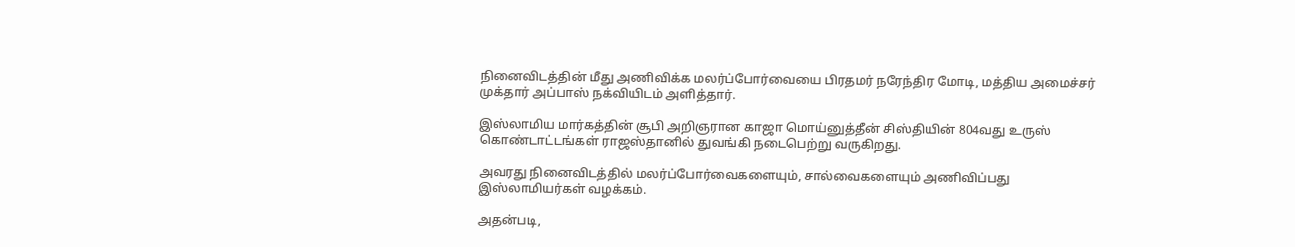நினைவிடத்தின் மீது அணிவிக்க மலர்ப்போர்வையை பிரதமர் நரேந்திர மோடி, மத்திய அமைச்சர் முக்தார் அப்பாஸ் நக்வியிடம் அளித்தார்.

இஸ்லாமிய மார்கத்தின் சூபி அறிஞரான காஜா மொய்னுத்தீன் சிஸ்தியின் 804வது உருஸ் கொண்டாட்டங்கள் ராஜஸ்தானில் துவங்கி நடைபெற்று வருகிறது.

அவரது நினைவிடத்தில் மலர்ப்போர்வைகளையும், சால்வைகளையும் அணிவிப்பது இஸ்லாமியர்கள் வழக்கம்.

அதன்படி,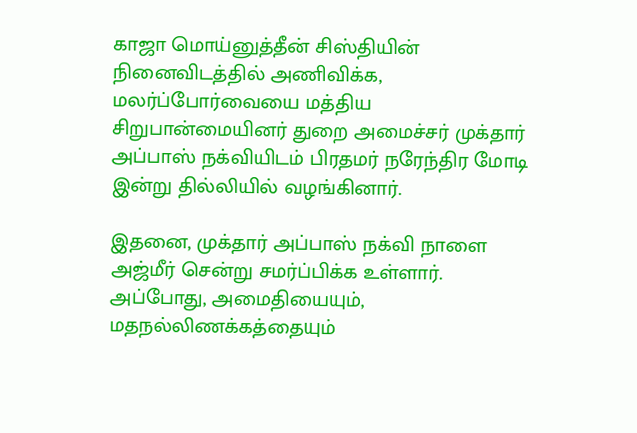காஜா மொய்னுத்தீன் சிஸ்தியின் நினைவிடத்தில் அணிவிக்க, மலர்ப்போர்வையை மத்திய சிறுபான்மையினர் துறை அமைச்சர் முக்தார் அப்பாஸ் நக்வியிடம் பிரதமர் நரேந்திர மோடி இன்று தில்லியில் வழங்கினார்.

இதனை, முக்தார் அப்பாஸ் நக்வி நாளை அஜ்மீர் சென்று சமர்ப்பிக்க உள்ளார். அப்போது, அமைதியையும், மதநல்லிணக்கத்தையும்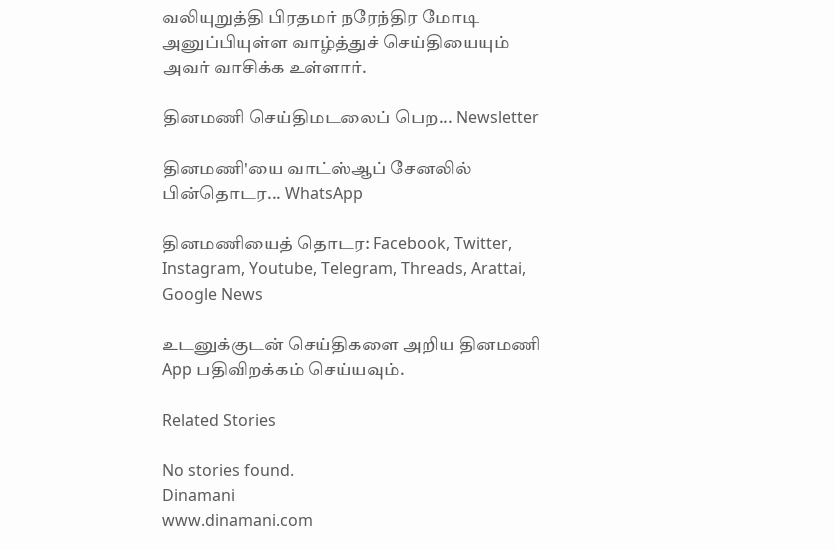வலியுறுத்தி பிரதமர் நரேந்திர மோடி அனுப்பியுள்ள வாழ்த்துச் செய்தியையும் அவர் வாசிக்க உள்ளார்.

தினமணி செய்திமடலைப் பெற... Newsletter

தினமணி'யை வாட்ஸ்ஆப் சேனலில் பின்தொடர... WhatsApp

தினமணியைத் தொடர: Facebook, Twitter, Instagram, Youtube, Telegram, Threads, Arattai, Google News

உடனுக்குடன் செய்திகளை அறிய தினமணி App பதிவிறக்கம் செய்யவும்.

Related Stories

No stories found.
Dinamani
www.dinamani.com